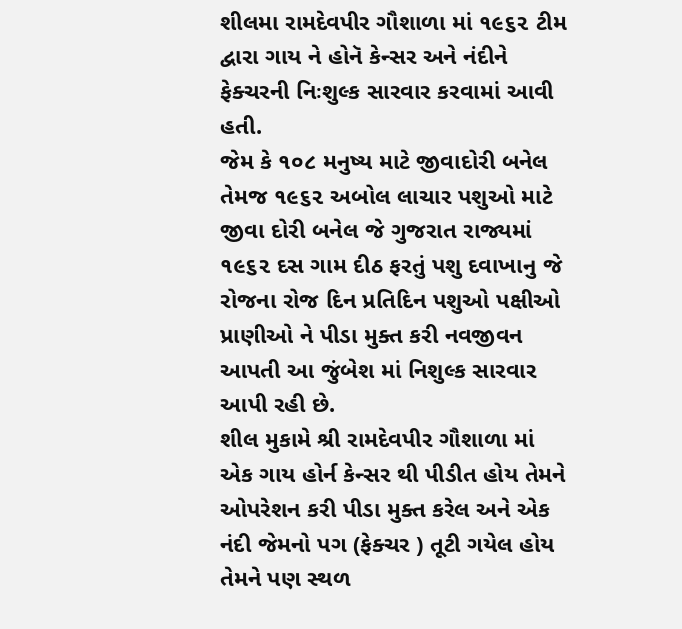શીલમા રામદેવપીર ગૌશાળા માં ૧૯૬૨ ટીમ દ્વારા ગાય ને હોનૅ કેન્સર અને નંદીને ફેક્ચરની નિઃશુલ્ક સારવાર કરવામાં આવી હતી.
જેમ કે ૧૦૮ મનુષ્ય માટે જીવાદોરી બનેલ તેમજ ૧૯૬૨ અબોલ લાચાર પશુઓ માટે જીવા દોરી બનેલ જે ગુજરાત રાજ્યમાં ૧૯૬૨ દસ ગામ દીઠ ફરતું પશુ દવાખાનુ જે રોજના રોજ દિન પ્રતિદિન પશુઓ પક્ષીઓ પ્રાણીઓ ને પીડા મુક્ત કરી નવજીવન આપતી આ જુંબેશ માં નિશુલ્ક સારવાર આપી રહી છે.
શીલ મુકામે શ્રી રામદેવપીર ગૌશાળા માં એક ગાય હોર્ન કેન્સર થી પીડીત હોય તેમને ઓપરેશન કરી પીડા મુક્ત કરેલ અને એક નંદી જેમનો પગ (ફેક્ચર ) તૂટી ગયેલ હોય તેમને પણ સ્થળ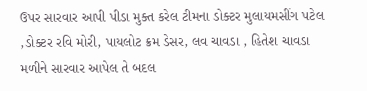ઉપર સારવાર આપી પીડા મુક્ત કરેલ ટીમના ડોક્ટર મુલાયમસીંગ પટેલ ,ડોક્ટર રવિ મોરી, પાયલોટ ક્રમ ડેસર, લવ ચાવડા , હિતેશ ચાવડા મળીને સારવાર આપેલ તે બદલ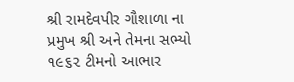શ્રી રામદેવપીર ગૌશાળા ના પ્રમુખ શ્રી અને તેમના સભ્યો ૧૯૬૨ ટીમનો આભાર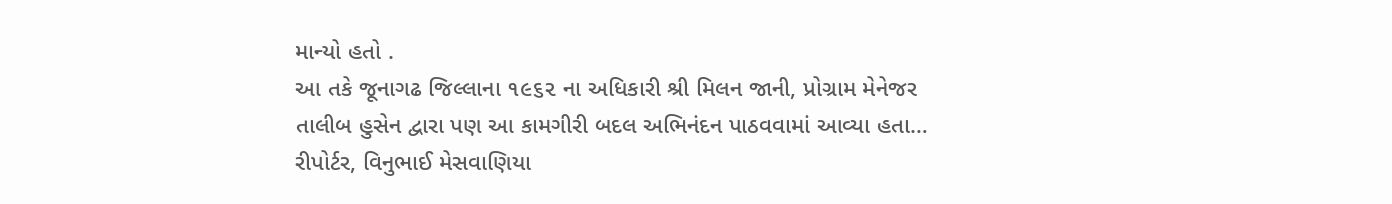માન્યો હતો .
આ તકે જૂનાગઢ જિલ્લાના ૧૯૬૨ ના અધિકારી શ્રી મિલન જાની, પ્રોગ્રામ મેનેજર તાલીબ હુસેન દ્વારા પણ આ કામગીરી બદલ અભિનંદન પાઠવવામાં આવ્યા હતા…
રીપોર્ટર, વિનુભાઈ મેસવાણિયા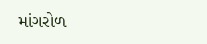માંગરોળ